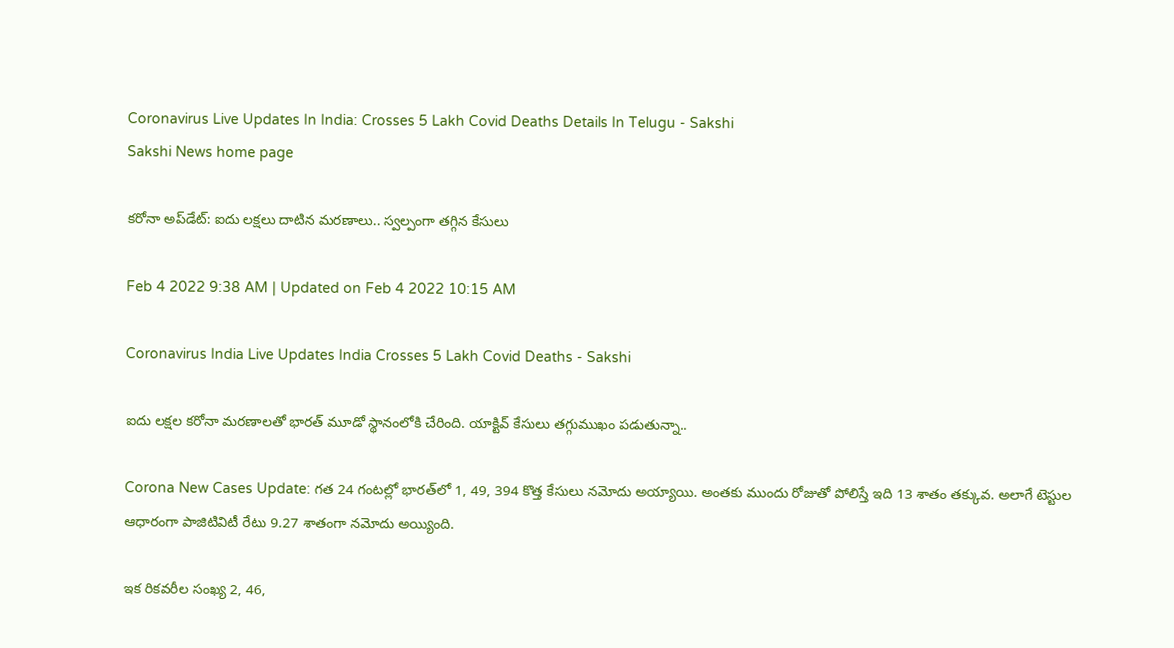Coronavirus Live Updates In India: Crosses 5 Lakh Covid Deaths Details In Telugu - Sakshi
Sakshi News home page

కరోనా అప్‌డేట్‌: ఐదు లక్షలు దాటిన మరణాలు.. స్వల్పంగా తగ్గిన కేసులు

Feb 4 2022 9:38 AM | Updated on Feb 4 2022 10:15 AM

Coronavirus India Live Updates India Crosses 5 Lakh Covid Deaths - Sakshi

ఐదు లక్షల కరోనా మరణాలతో భారత్‌ మూడో స్థానంలోకి చేరింది. యాక్టివ్‌ కేసులు తగ్గుముఖం పడుతున్నా..

Corona New Cases Update: గత 24 గంటల్లో భారత్‌లో 1, 49, 394 కొత్త కేసులు నమోదు అయ్యాయి. అంతకు ముందు రోజుతో పోలిస్తే ఇది 13 శాతం తక్కువ. అలాగే టెస్టుల ఆధారంగా పాజిటివిటీ రేటు 9.27 శాతంగా నమోదు అయ్యింది.

ఇక రికవరీల సంఖ్య 2, 46,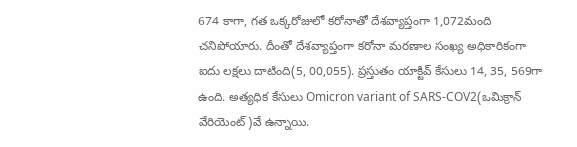674 కాగా, గత ఒక్కరోజులో కరోనాతో దేశవ్యాప్తంగా 1,072మంది చనిపోయారు. దీంతో దేశవ్యాప్తంగా కరోనా మరణాల సంఖ్య అధికారికంగా ఐదు లక్షలు దాటింది(5, 00,055). ప్రస్తుతం యాక్టివ్‌ కేసులు 14, 35, 569గా ఉంది. అత్యధిక కేసులు Omicron variant of SARS-COV2(ఒమిక్రాన్‌ వేరియెంట్‌)వే ఉన్నాయి.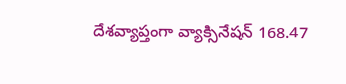దేశవ్యాప్తంగా వ్యాక్సినేషన్‌ 168.47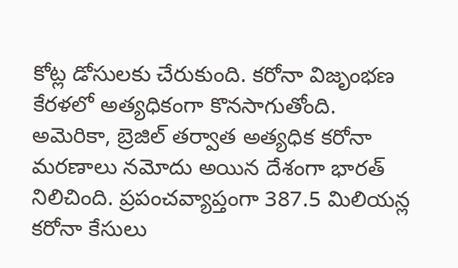కోట్ల డోసులకు చేరుకుంది. కరోనా విజృంభణ కేరళలో అత్యధికంగా కొనసాగుతోంది. అమెరికా, బ్రెజిల్‌ తర్వాత అత్యధిక కరోనా మరణాలు నమోదు అయిన దేశంగా భారత్‌ నిలిచింది. ప్రపంచవ్యాప్తంగా 387.5 మిలియన్ల కరోనా కేసులు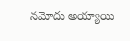నమోదు అయ్యాయి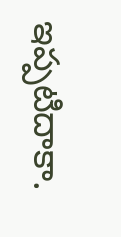ఇప్పటిదాకా.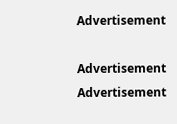Advertisement

Advertisement
Advertisement